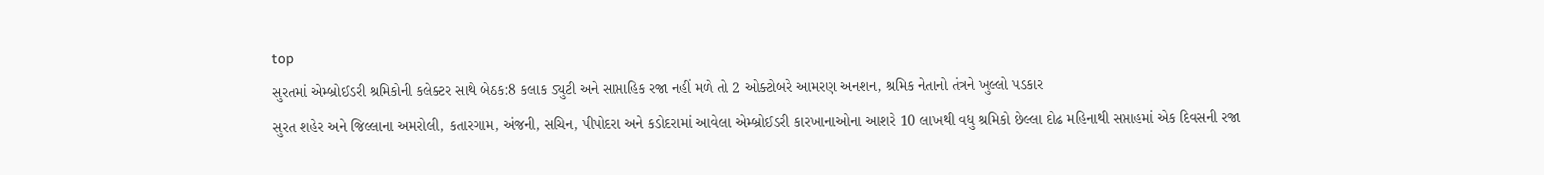top
સુરતમાં એમ્બ્રોઈડરી શ્રમિકોની કલેક્ટર સાથે બેઠક:8 કલાક ડ્યુટી અને સાપ્તાહિક રજા નહીં મળે તો 2 ઓક્ટોબરે આમરણ અનશન, શ્રમિક નેતાનો તંત્રને ખુલ્લો પડકાર
સુરત શહેર અને જિલ્લાના અમરોલી, કતારગામ, અંજની, સચિન, પીપોદરા અને કડોદરામાં આવેલા એમ્બ્રોઈડરી કારખાનાઓના આશરે 10 લાખથી વધુ શ્રમિકો છેલ્લા દોઢ મહિનાથી સપ્તાહમાં એક દિવસની રજા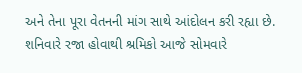અને તેના પૂરા વેતનની માંગ સાથે આંદોલન કરી રહ્યા છે. શનિવારે રજા હોવાથી શ્રમિકો આજે સોમવારે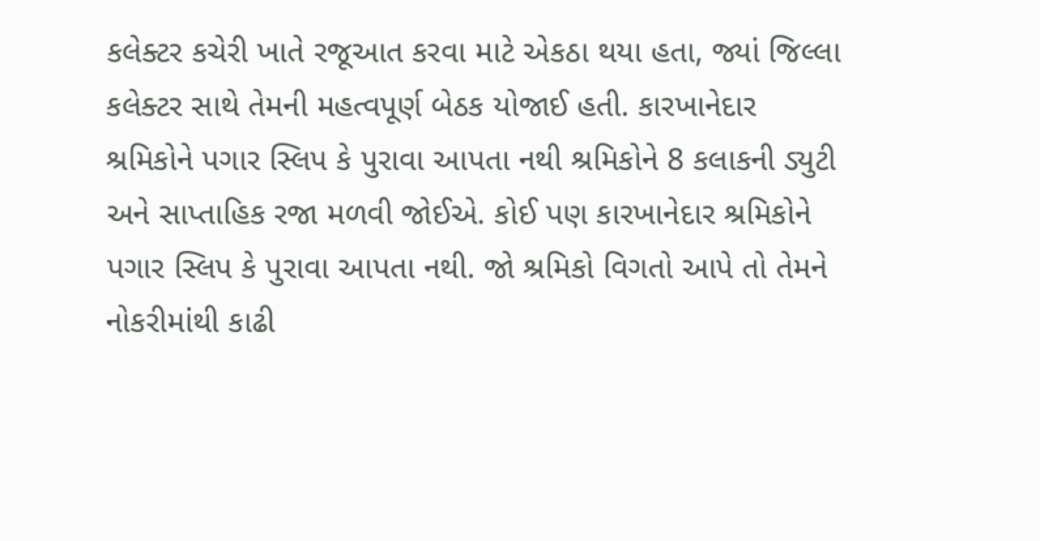કલેક્ટર કચેરી ખાતે રજૂઆત કરવા માટે એકઠા થયા હતા, જ્યાં જિલ્લા કલેક્ટર સાથે તેમની મહત્વપૂર્ણ બેઠક યોજાઈ હતી. કારખાનેદાર શ્રમિકોને પગાર સ્લિપ કે પુરાવા આપતા નથી શ્રમિકોને 8 કલાકની ડ્યુટી અને સાપ્તાહિક રજા મળવી જોઈએ. કોઈ પણ કારખાનેદાર શ્રમિકોને પગાર સ્લિપ કે પુરાવા આપતા નથી. જો શ્રમિકો વિગતો આપે તો તેમને નોકરીમાંથી કાઢી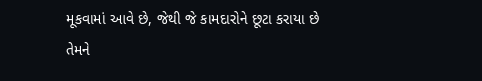મૂકવામાં આવે છે, જેથી જે કામદારોને છૂટા કરાયા છે તેમને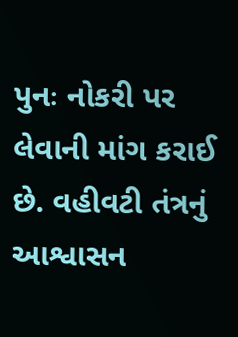પુનઃ નોકરી પર લેવાની માંગ કરાઈ છે. વહીવટી તંત્રનું આશ્વાસન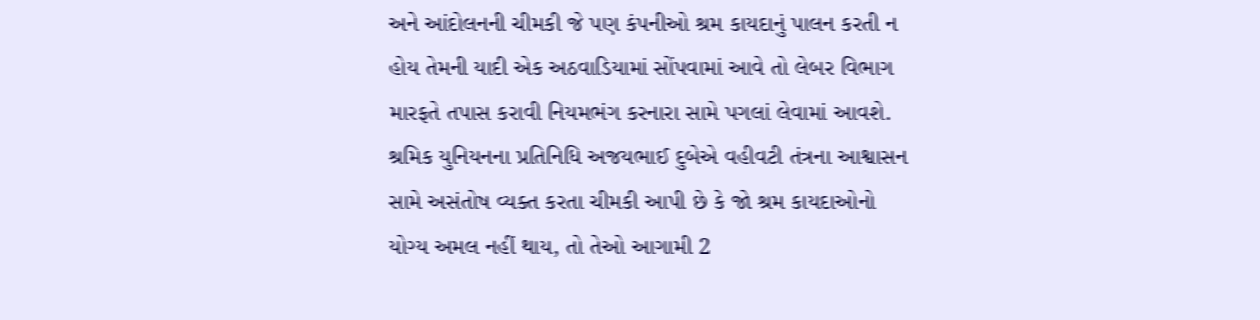અને આંદોલનની ચીમકી જે પણ કંપનીઓ શ્રમ કાયદાનું પાલન કરતી ન હોય તેમની યાદી એક અઠવાડિયામાં સોંપવામાં આવે તો લેબર વિભાગ મારફતે તપાસ કરાવી નિયમભંગ કરનારા સામે પગલાં લેવામાં આવશે. શ્રમિક યુનિયનના પ્રતિનિધિ અજયભાઈ દુબેએ વહીવટી તંત્રના આશ્વાસન સામે અસંતોષ વ્યક્ત કરતા ચીમકી આપી છે કે જો શ્રમ કાયદાઓનો યોગ્ય અમલ નહીં થાય, તો તેઓ આગામી 2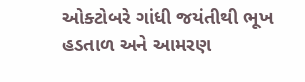ઓક્ટોબરે ગાંધી જયંતીથી ભૂખ હડતાળ અને આમરણ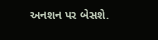અનશન પર બેસશે.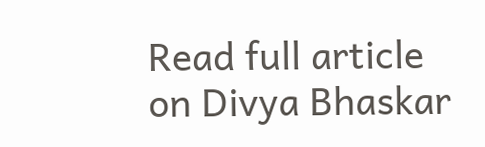Read full article on Divya Bhaskar